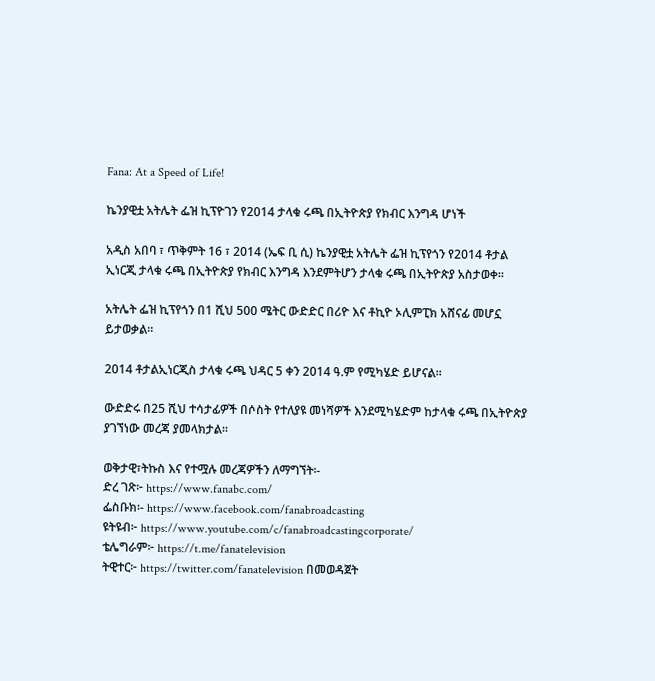Fana: At a Speed of Life!

ኬንያዊቷ አትሌት ፌዝ ኪፕዮገን የ2014 ታላቁ ሩጫ በኢትዮጵያ የክብር እንግዳ ሆነች

አዲስ አበባ ፣ ጥቅምት 16 ፣ 2014 (ኤፍ ቢ ሲ) ኬንያዊቷ አትሌት ፌዝ ኪፕየጎን የ2014 ቶታል ኢነርጂ ታላቁ ሩጫ በኢትዮጵያ የክብር እንግዳ እንደምትሆን ታላቁ ሩጫ በኢትዮጵያ አስታወቀ።

አትሌት ፌዝ ኪፕየጎን በ1 ሺህ 500 ሜትር ውድድር በሪዮ እና ቶኪዮ ኦሊምፒክ አሸናፊ መሆኗ ይታወቃል።

2014 ቶታልኢነርጂስ ታላቁ ሩጫ ህዳር 5 ቀን 2014 ዓ.ም የሚካሄድ ይሆናል።

ውድድሩ በ25 ሺህ ተሳታፊዎች በሶስት የተለያዩ መነሻዎች እንደሚካሄድም ከታላቁ ሩጫ በኢትዮጵያ ያገኘነው መረጃ ያመላክታል።

ወቅታዊ፣ትኩስ እና የተሟሉ መረጃዎችን ለማግኘት፡-
ድረ ገጽ፦ https://www.fanabc.com/
ፌስቡክ፡- https://www.facebook.com/fanabroadcasting
ዩትዩብ፦ https://www.youtube.com/c/fanabroadcastingcorporate/
ቴሌግራም፦ https://t.me/fanatelevision
ትዊተር፦ https://twitter.com/fanatelevision በመወዳጀት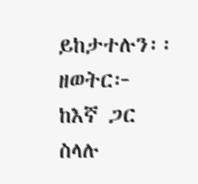ይከታተሉን፡፡
ዘወትር፦ ከእኛ ጋር ስላሉ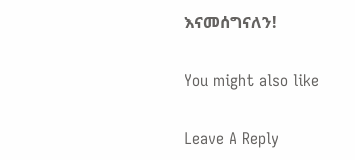እናመሰግናለን!

You might also like

Leave A Reply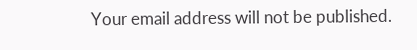Your email address will not be published.